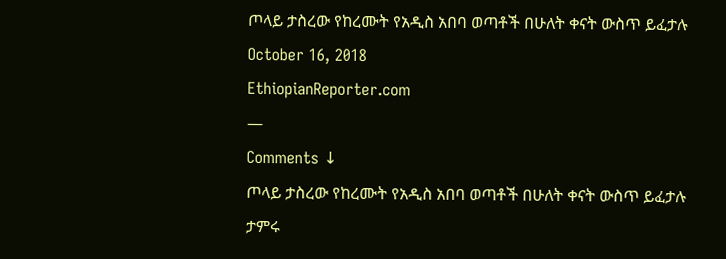ጦላይ ታስረው የከረሙት የአዲስ አበባ ወጣቶች በሁለት ቀናት ውስጥ ይፈታሉ
October 16, 2018
EthiopianReporter.com
—
Comments ↓
ጦላይ ታስረው የከረሙት የአዲስ አበባ ወጣቶች በሁለት ቀናት ውስጥ ይፈታሉ
ታምሩ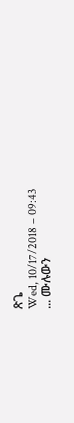ጽጌ
Wed, 10/17/2018 – 09:43
... ሙሉውን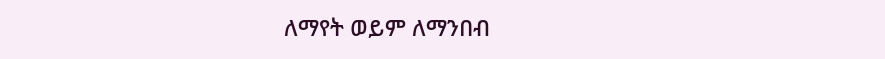ለማየት ወይም ለማንበብ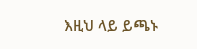እዚህ ላይ ይጫኑ